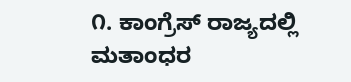೧. ಕಾಂಗ್ರೆಸ್ ರಾಜ್ಯದಲ್ಲಿ ಮತಾಂಧರ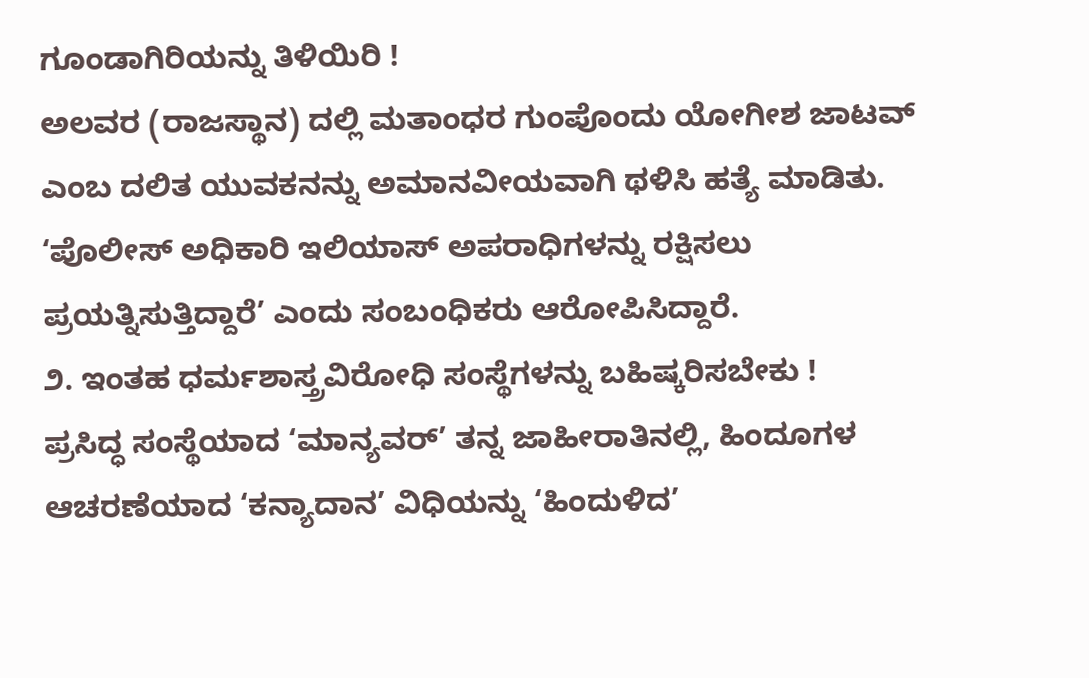ಗೂಂಡಾಗಿರಿಯನ್ನು ತಿಳಿಯಿರಿ !
ಅಲವರ (ರಾಜಸ್ಥಾನ) ದಲ್ಲಿ ಮತಾಂಧರ ಗುಂಪೊಂದು ಯೋಗೀಶ ಜಾಟವ್ ಎಂಬ ದಲಿತ ಯುವಕನನ್ನು ಅಮಾನವೀಯವಾಗಿ ಥಳಿಸಿ ಹತ್ಯೆ ಮಾಡಿತು. ‘ಪೊಲೀಸ್ ಅಧಿಕಾರಿ ಇಲಿಯಾಸ್ ಅಪರಾಧಿಗಳನ್ನು ರಕ್ಷಿಸಲು ಪ್ರಯತ್ನಿಸುತ್ತಿದ್ದಾರೆ’ ಎಂದು ಸಂಬಂಧಿಕರು ಆರೋಪಿಸಿದ್ದಾರೆ.
೨. ಇಂತಹ ಧರ್ಮಶಾಸ್ತ್ರವಿರೋಧಿ ಸಂಸ್ಥೆಗಳನ್ನು ಬಹಿಷ್ಕರಿಸಬೇಕು !
ಪ್ರಸಿದ್ಧ ಸಂಸ್ಥೆಯಾದ ‘ಮಾನ್ಯವರ್’ ತನ್ನ ಜಾಹೀರಾತಿನಲ್ಲಿ, ಹಿಂದೂಗಳ ಆಚರಣೆಯಾದ ‘ಕನ್ಯಾದಾನ’ ವಿಧಿಯನ್ನು ‘ಹಿಂದುಳಿದ’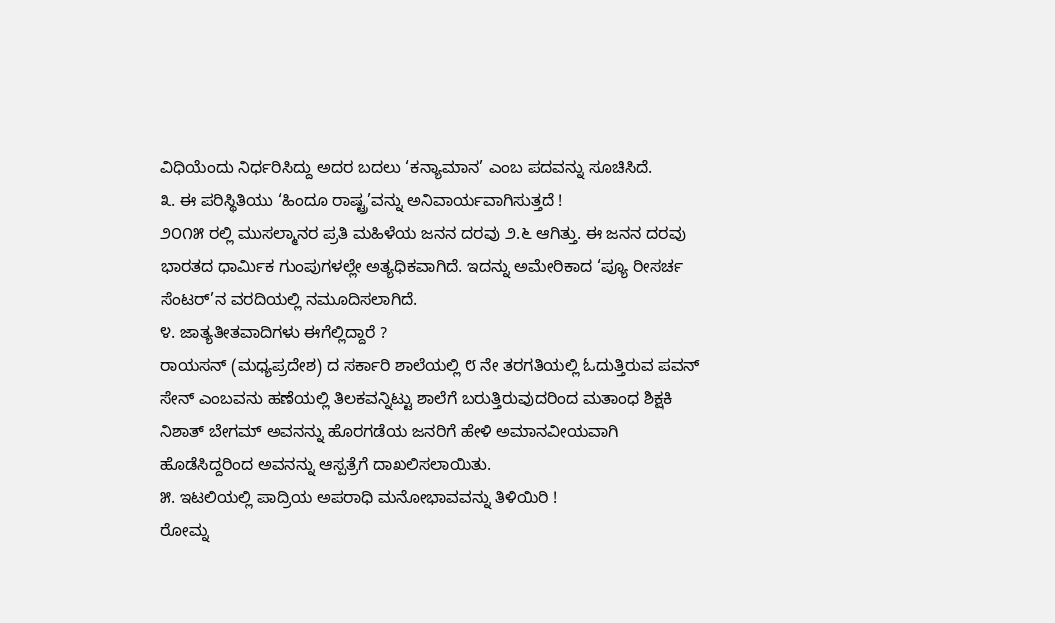ವಿಧಿಯೆಂದು ನಿರ್ಧರಿಸಿದ್ದು ಅದರ ಬದಲು ‘ಕನ್ಯಾಮಾನ’ ಎಂಬ ಪದವನ್ನು ಸೂಚಿಸಿದೆ.
೩. ಈ ಪರಿಸ್ಥಿತಿಯು ‘ಹಿಂದೂ ರಾಷ್ಟ್ರ’ವನ್ನು ಅನಿವಾರ್ಯವಾಗಿಸುತ್ತದೆ !
೨೦೧೫ ರಲ್ಲಿ ಮುಸಲ್ಮಾನರ ಪ್ರತಿ ಮಹಿಳೆಯ ಜನನ ದರವು ೨.೬ ಆಗಿತ್ತು. ಈ ಜನನ ದರವು ಭಾರತದ ಧಾರ್ಮಿಕ ಗುಂಪುಗಳಲ್ಲೇ ಅತ್ಯಧಿಕವಾಗಿದೆ. ಇದನ್ನು ಅಮೇರಿಕಾದ ‘ಪ್ಯೂ ರೀಸರ್ಚ ಸೆಂಟರ್’ನ ವರದಿಯಲ್ಲಿ ನಮೂದಿಸಲಾಗಿದೆ.
೪. ಜಾತ್ಯತೀತವಾದಿಗಳು ಈಗೆಲ್ಲಿದ್ದಾರೆ ?
ರಾಯಸನ್ (ಮಧ್ಯಪ್ರದೇಶ) ದ ಸರ್ಕಾರಿ ಶಾಲೆಯಲ್ಲಿ ೮ ನೇ ತರಗತಿಯಲ್ಲಿ ಓದುತ್ತಿರುವ ಪವನ್ ಸೇನ್ ಎಂಬವನು ಹಣೆಯಲ್ಲಿ ತಿಲಕವನ್ನಿಟ್ಟು ಶಾಲೆಗೆ ಬರುತ್ತಿರುವುದರಿಂದ ಮತಾಂಧ ಶಿಕ್ಷಕಿ ನಿಶಾತ್ ಬೇಗಮ್ ಅವನನ್ನು ಹೊರಗಡೆಯ ಜನರಿಗೆ ಹೇಳಿ ಅಮಾನವೀಯವಾಗಿ ಹೊಡೆಸಿದ್ದರಿಂದ ಅವನನ್ನು ಆಸ್ಪತ್ರೆಗೆ ದಾಖಲಿಸಲಾಯಿತು.
೫. ಇಟಲಿಯಲ್ಲಿ ಪಾದ್ರಿಯ ಅಪರಾಧಿ ಮನೋಭಾವವನ್ನು ತಿಳಿಯಿರಿ !
ರೋಮ್ನ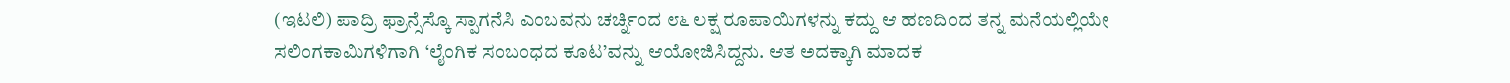(ಇಟಲಿ) ಪಾದ್ರಿ ಫ್ರಾನ್ಸೆಸ್ಕೊ ಸ್ಪಾಗನೆಸಿ ಎಂಬವನು ಚರ್ಚ್ನಿಂದ ೮೬ ಲಕ್ಷ ರೂಪಾಯಿಗಳನ್ನು ಕದ್ದು ಆ ಹಣದಿಂದ ತನ್ನ ಮನೆಯಲ್ಲಿಯೇ ಸಲಿಂಗಕಾಮಿಗಳಿಗಾಗಿ ‘ಲೈಂಗಿಕ ಸಂಬಂಧದ ಕೂಟ’ವನ್ನು ಆಯೋಜಿಸಿದ್ದನು. ಆತ ಅದಕ್ಕಾಗಿ ಮಾದಕ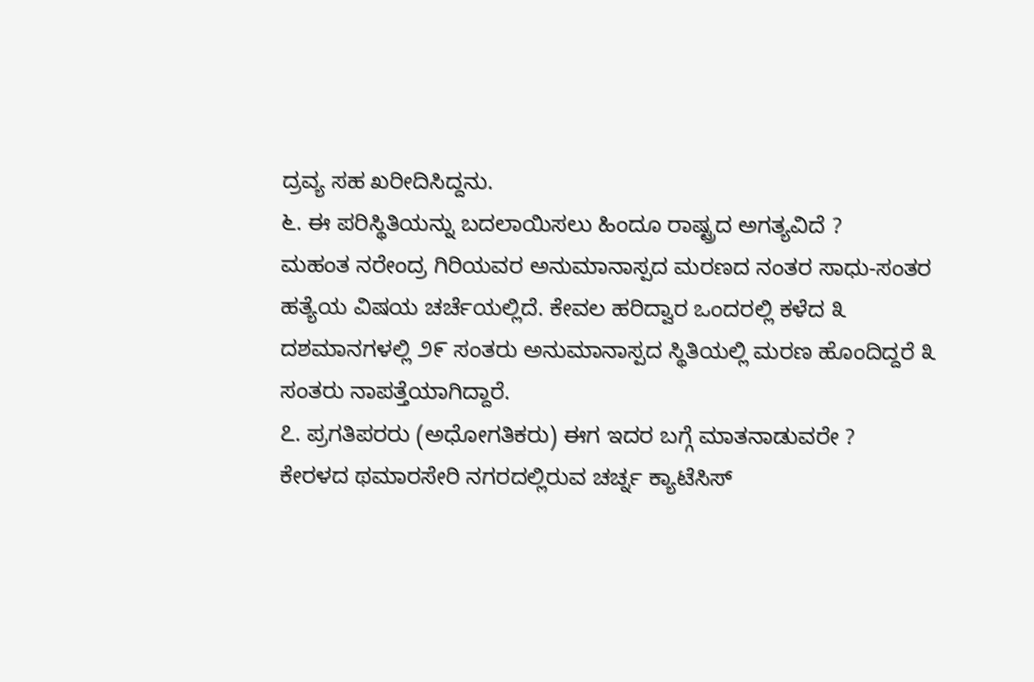ದ್ರವ್ಯ ಸಹ ಖರೀದಿಸಿದ್ದನು.
೬. ಈ ಪರಿಸ್ಥಿತಿಯನ್ನು ಬದಲಾಯಿಸಲು ಹಿಂದೂ ರಾಷ್ಟ್ರದ ಅಗತ್ಯವಿದೆ ?
ಮಹಂತ ನರೇಂದ್ರ ಗಿರಿಯವರ ಅನುಮಾನಾಸ್ಪದ ಮರಣದ ನಂತರ ಸಾಧು-ಸಂತರ ಹತ್ಯೆಯ ವಿಷಯ ಚರ್ಚೆಯಲ್ಲಿದೆ. ಕೇವಲ ಹರಿದ್ವಾರ ಒಂದರಲ್ಲಿ ಕಳೆದ ೩ ದಶಮಾನಗಳಲ್ಲಿ ೨೯ ಸಂತರು ಅನುಮಾನಾಸ್ಪದ ಸ್ಥಿತಿಯಲ್ಲಿ ಮರಣ ಹೊಂದಿದ್ದರೆ ೩ ಸಂತರು ನಾಪತ್ತೆಯಾಗಿದ್ದಾರೆ.
೭. ಪ್ರಗತಿಪರರು (ಅಧೋಗತಿಕರು) ಈಗ ಇದರ ಬಗ್ಗೆ ಮಾತನಾಡುವರೇ ?
ಕೇರಳದ ಥಮಾರಸೇರಿ ನಗರದಲ್ಲಿರುವ ಚರ್ಚ್ನ ಕ್ಯಾಟೆಸಿಸ್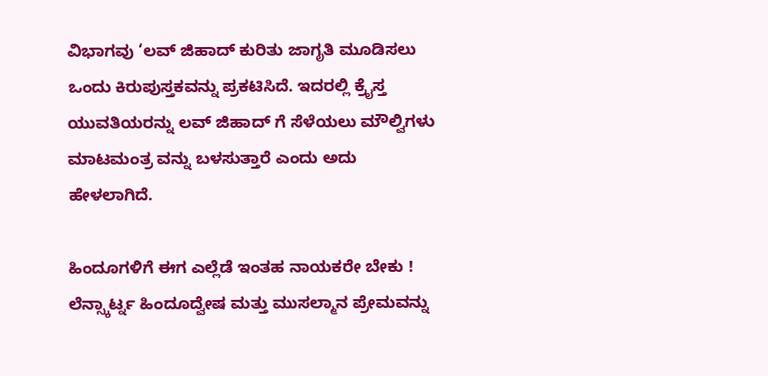ವಿಭಾಗವು ‘ಲವ್ ಜಿಹಾದ್ ಕುರಿತು ಜಾಗೃತಿ ಮೂಡಿಸಲು ಒಂದು ಕಿರುಪುಸ್ತಕವನ್ನು ಪ್ರಕಟಿಸಿದೆ. ಇದರಲ್ಲಿ ಕ್ರೈಸ್ತ ಯುವತಿಯರನ್ನು ಲವ್ ಜಿಹಾದ್ ಗೆ ಸೆಳೆಯಲು ಮೌಲ್ವಿಗಳು ಮಾಟಮಂತ್ರ ವನ್ನು ಬಳಸುತ್ತಾರೆ ಎಂದು ಅದು ಹೇಳಲಾಗಿದೆ.

ಹಿಂದೂಗಳಿಗೆ ಈಗ ಎಲ್ಲೆಡೆ ಇಂತಹ ನಾಯಕರೇ ಬೇಕು !
ಲೆನ್ಸ್ಕಾರ್ಟ್ನ ಹಿಂದೂದ್ವೇಷ ಮತ್ತು ಮುಸಲ್ಮಾನ ಪ್ರೇಮವನ್ನು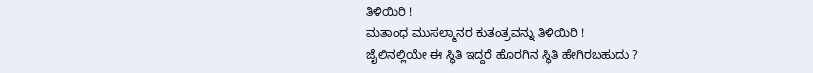ತಿಳಿಯಿರಿ !
ಮತಾಂಧ ಮುಸಲ್ಮಾನರ ಕುತಂತ್ರವನ್ನು ತಿಳಿಯಿರಿ !
ಜೈಲಿನಲ್ಲಿಯೇ ಈ ಸ್ಥಿತಿ ಇದ್ದರೆ ಹೊರಗಿನ ಸ್ಥಿತಿ ಹೇಗಿರಬಹುದು ?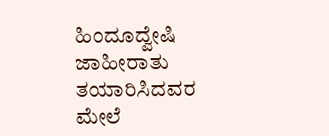ಹಿಂದೂದ್ವೇಷಿ ಜಾಹೀರಾತು ತಯಾರಿಸಿದವರ ಮೇಲೆ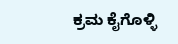ಕ್ರಮ ಕೈಗೊಳ್ಳಿ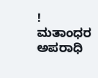!
ಮತಾಂಧರ ಅಪರಾಧಿ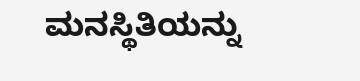ಮನಸ್ಥಿತಿಯನ್ನು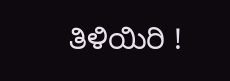ತಿಳಿಯಿರಿ !